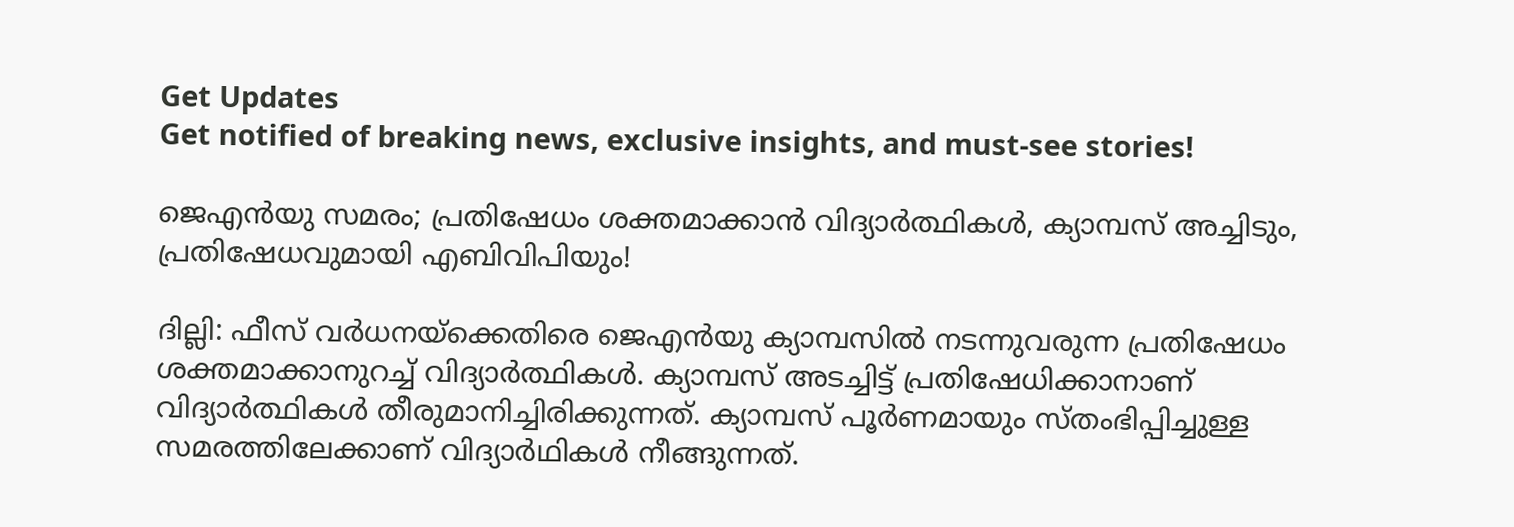Get Updates
Get notified of breaking news, exclusive insights, and must-see stories!

ജെഎൻയു സമരം; പ്രതിഷേധം ശക്തമാക്കാൻ വിദ്യാർത്ഥികൾ, ക്യാമ്പസ് അച്ചിടും, പ്രതിഷേധവുമായി എബിവിപിയും!

ദില്ലി: ഫീസ് വർധനയ്ക്കെതിരെ ജെഎൻയു ക്യാമ്പസിൽ നടന്നുവരുന്ന പ്രതിഷേധം ശക്തമാക്കാനുറച്ച് വിദ്യാർത്ഥികൾ. ക്യാമ്പസ് അടച്ചിട്ട് പ്രതിഷേധിക്കാനാണ് വിദ്യാർത്ഥികൾ തീരുമാനിച്ചിരിക്കുന്നത്. ക്യാമ്പസ് പൂർണമായും സ്തംഭിപ്പിച്ചുള്ള സമരത്തിലേക്കാണ് വിദ്യാർഥികൾ നീങ്ങുന്നത്.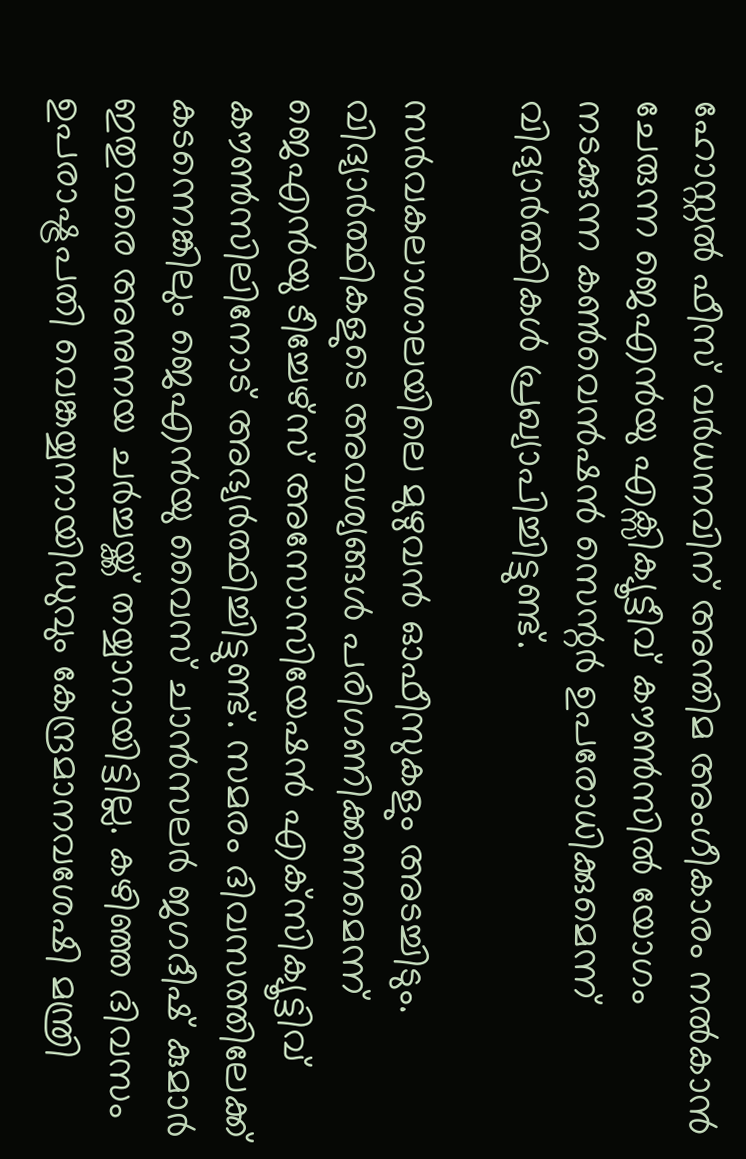ഹോസ്റ്റൽ ഫീസ് വർധനവിന് അന്തിമ അംഗീകാരം നൽകാൻ ചേരുന്ന ജെഎൻയു എക്സിക്യൂട്ടീവ് കൗണ്‍സില്‍ യോഗം നടക്കുന്ന കൺവെന്‍ഷൻ സെന്റ‍ർ ഉപരോധിക്കുമെന്ന് വിദ്യാർത്ഥികൾ പ്രഖ്യാപിച്ചിട്ടുണ്ട്.

സർവകലാശാലയിലെ മുഴുവൻ ഓഫീസുകളും അടച്ചിടും. വിദ്യാർത്ഥികളുടെ അവശ്യങ്ങൾ പരിഗണിക്കണമെന്ന് ജെഎൻയു ടീച്ചേഴ്‌സ് അസോസിയേഷൻ എക്‌സിക്യൂട്ടിവ് കൗൺസിലിനോട് അഭ്യർത്ഥിച്ചിട്ടുണ്ട്. സമരം ദിവസത്തിലേക്ക് കടന്നെങ്കിലും ജെഎൻയു വൈസ് ചാൻസലർ ജഗദീഷ് കുമാർ ഇതുവരെ അനുനയ ചർച്ചയ്ക്ക് തയ്യാറായിട്ടില്ല. കഴിഞ്ഞ ദിവസം ഉപരാഷ്ട്രപതി വെങ്കയ്യനായിഡുവും കേന്ദ്രമാനവശേഷി മന്ത്രി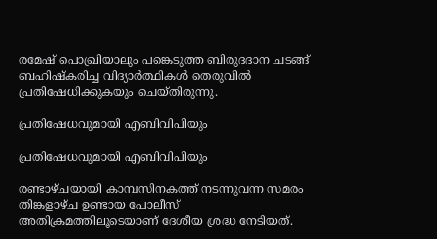രമേഷ് പൊഖ്രിയാലും പങ്കെടുത്ത ബിരുദദാന ചടങ്ങ് ബഹിഷ്‌കരിച്ച വിദ്യാർത്ഥികൾ തെരുവിൽ പ്രതിഷേധിക്കുകയും ചെയ്തിരുന്നു.

പ്രതിഷേധവുമായി എബിവിപിയും

പ്രതിഷേധവുമായി എബിവിപിയും

രണ്ടാഴ്ചയായി കാമ്പസിനകത്ത് നടന്നുവന്ന സമരം തിങ്കളാഴ്ച ഉണ്ടായ പോലീസ് അതിക്രമത്തിലൂടെയാണ് ദേശീയ ശ്രദ്ധ നേടിയത്.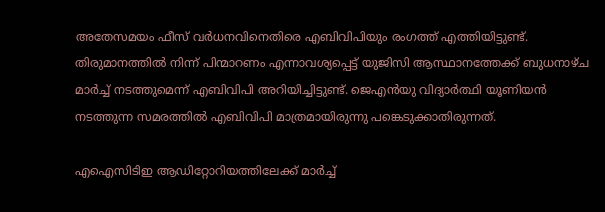അതേസമയം ഫീസ് വർധനവിനെതിരെ എബിവിപിയും രംഗത്ത് എത്തിയിട്ടുണ്ട്. തിരുമാനത്തിൽ നിന്ന് പിന്മാറണം എന്നാവശ്യപ്പെട്ട് യുജിസി ആസ്ഥാനത്തേക്ക് ബുധനാഴ്ച മാർച്ച് നടത്തുമെന്ന് എബിവിപി അറിയിച്ചിട്ടുണ്ട്. ജെഎൻയു വിദ്യാർത്ഥി യൂണിയൻ നടത്തുന്ന സമരത്തിൽ എബിവിപി മാത്രമായിരുന്നു പങ്കെടുക്കാതിരുന്നത്.

എഐസിടിഇ ആഡിറ്റോറിയത്തിലേക്ക്‌ മാർച്ച്‌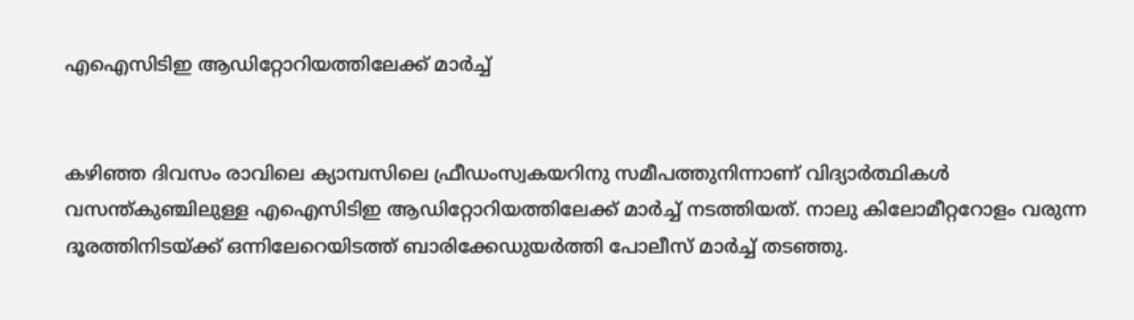എഐസിടിഇ ആഡിറ്റോറിയത്തിലേക്ക്‌ മാർച്ച്‌


കഴിഞ്ഞ ദിവസം രാവിലെ ക്യാമ്പസിലെ ഫ്രീഡംസ്വകയറിനു സമീപത്തുനിന്നാണ്‌ വിദ്യാർത്ഥികൾ വസന്ത്‌കുഞ്ചിലുള്ള എഐസിടിഇ ആഡിറ്റോറിയത്തിലേക്ക്‌ മാർച്ച്‌ നടത്തിയത്‌. നാലു കിലോമീറ്ററോളം വരുന്ന ദൂരത്തിനിടയ്‌ക്ക്‌ ഒന്നിലേറെയിടത്ത്‌ ബാരിക്കേഡുയർത്തി പോലീസ്‌ മാർച്ച്‌ തടഞ്ഞു.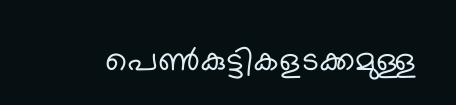പെൺകുട്ടികളടക്കമുള്ള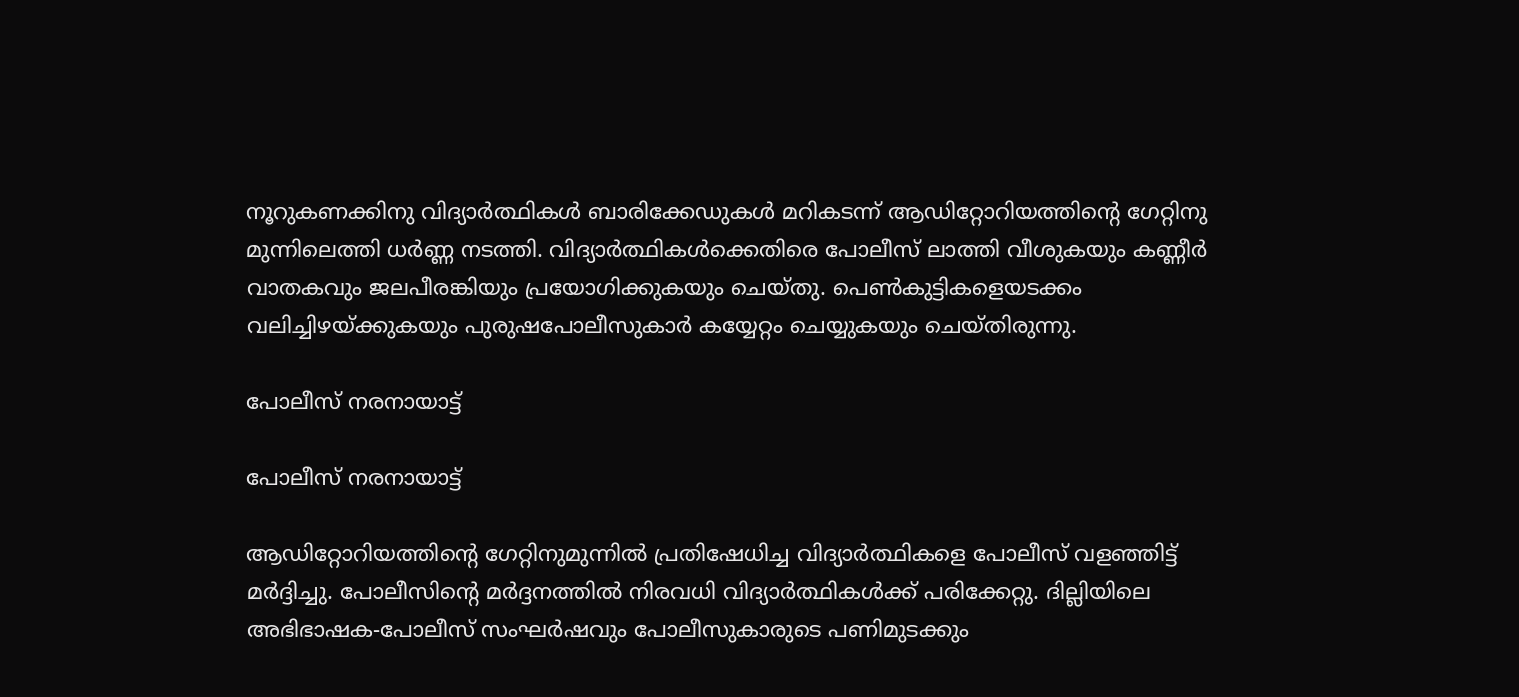നൂറുകണക്കിനു വിദ്യാർത്ഥികൾ ബാരിക്കേഡുകൾ മറികടന്ന്‌ ആഡിറ്റോറിയത്തിന്റെ ഗേറ്റിനു മുന്നിലെത്തി ധർണ്ണ നടത്തി. വിദ്യാർത്ഥികൾക്കെതിരെ പോലീസ്‌ ലാത്തി വീശുകയും കണ്ണീർ വാതകവും ജലപീരങ്കിയും പ്രയോഗിക്കുകയും ചെയ്‌തു. പെൺകുട്ടികളെയടക്കം വലിച്ചിഴയ്‌ക്കുകയും പുരുഷപോലീസുകാർ കയ്യേറ്റം ചെയ്യുകയും ചെയ്‌തിരുന്നു.

പോലീസ് നരനായാട്ട്

പോലീസ് നരനായാട്ട്

ആഡിറ്റോറിയത്തിന്റെ ഗേറ്റിനുമുന്നിൽ പ്രതിഷേധിച്ച വിദ്യാർത്ഥികളെ പോലീസ്‌ വളഞ്ഞിട്ട്‌ മർദ്ദിച്ചു. പോലീസിന്റെ മർദ്ദനത്തിൽ നിരവധി വിദ്യാർത്ഥികൾക്ക്‌ പരിക്കേറ്റു. ദില്ലിയിലെ അഭിഭാഷക-പോലീസ്‌ സംഘർഷവും പോലീസുകാരുടെ പണിമുടക്കും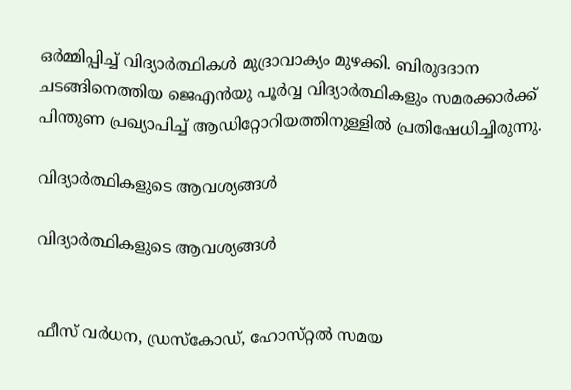ഒർമ്മിപ്പിച്ച്‌ വിദ്യാർത്ഥികൾ മുദ്രാവാക്യം മുഴക്കി. ബിരുദദാന ചടങ്ങിനെത്തിയ ജെഎൻയു പൂർവ്വ വിദ്യാർത്ഥികളും സമരക്കാർക്ക്‌ പിന്തുണ പ്രഖ്യാപിച്ച്‌ ആഡിറ്റോറിയത്തിനുള്ളിൽ പ്രതിഷേധിച്ചിരുന്നു.

വിദ്യാർത്ഥികളുടെ ആവശ്യങ്ങൾ

വിദ്യാർത്ഥികളുടെ ആവശ്യങ്ങൾ


ഫീസ്‌ വർധന, ഡ്രസ്‌കോഡ്‌, ഹോസ്‌റ്റൽ സമയ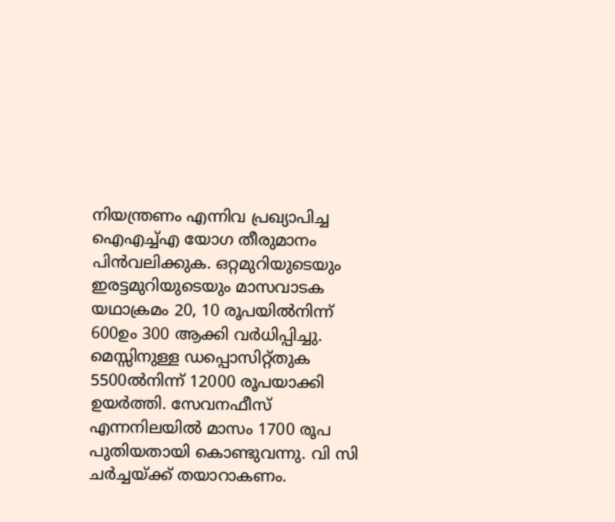നിയന്ത്രണം എന്നിവ പ്രഖ്യാപിച്ച ഐഎച്ച്‌എ യോഗ തീരുമാനം പിൻവലിക്കുക. ഒറ്റമുറിയുടെയും ഇരട്ടമുറിയുടെയും മാസവാടക യഥാക്രമം 20, 10 രൂപയിൽനിന്ന്‌ 600ഉം 300 ആക്കി വർധിപ്പിച്ചു. മെസ്സിനുള്ള ഡപ്പൊസിറ്റ്‌തുക 5500ൽനിന്ന്‌ 12000 രൂപയാക്കി ഉയർത്തി. സേവനഫീസ്‌ എന്നനിലയിൽ മാസം 1700 രൂപ പുതിയതായി കൊണ്ടുവന്നു. വി സി ചർച്ചയ്‌ക്ക്‌ തയാറാകണം.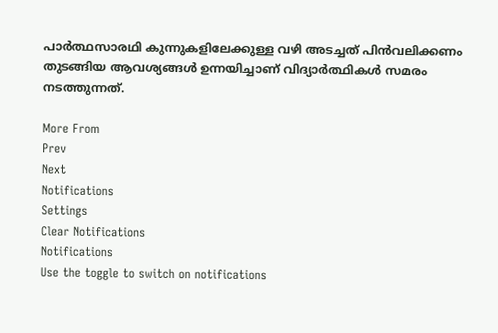പാർത്ഥസാരഥി കുന്നുകളിലേക്കുള്ള വഴി അടച്ചത്‌ പിൻവലിക്കണം തുടങ്ങിയ ആവശ്യങ്ങൾ ഉന്നയിച്ചാണ് വിദ്യാർത്ഥികൾ സമരം നടത്തുന്നത്.

More From
Prev
Next
Notifications
Settings
Clear Notifications
Notifications
Use the toggle to switch on notifications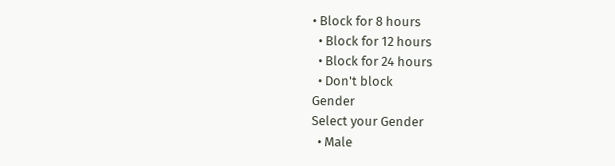• Block for 8 hours
  • Block for 12 hours
  • Block for 24 hours
  • Don't block
Gender
Select your Gender
  • Male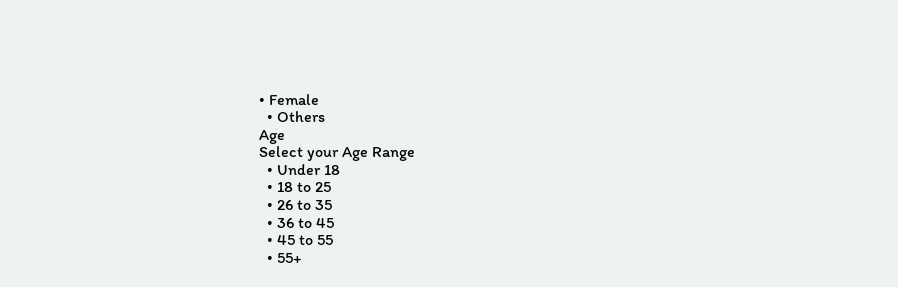• Female
  • Others
Age
Select your Age Range
  • Under 18
  • 18 to 25
  • 26 to 35
  • 36 to 45
  • 45 to 55
  • 55+